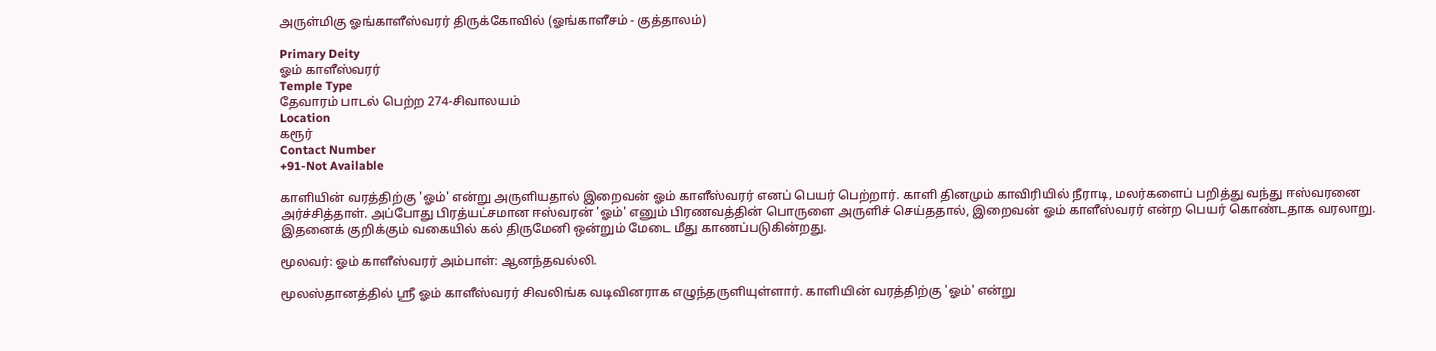அருள்மிகு ஓங்காளீஸ்வரர் திருக்கோவில் (ஓங்காளீசம் - குத்தாலம்)

Primary Deity
ஓம் காளீஸ்வரர்
Temple Type
தேவாரம் பாடல் பெற்ற 274-சிவாலயம்
Location
கரூர்
Contact Number
+91-Not Available

காளியின் வரத்திற்கு 'ஓம்' என்று அருளியதால் இறைவன் ஓம் காளீஸ்வரர் எனப் பெயர் பெற்றார். காளி தினமும் காவிரியில் நீராடி, மலர்களைப் பறித்து வந்து ஈஸ்வரனை அர்ச்சித்தாள். அப்போது பிரத்யட்சமான ஈஸ்வரன் 'ஓம்' எனும் பிரணவத்தின் பொருளை அருளிச் செய்ததால், இறைவன் ஓம் காளீஸ்வரர் என்ற பெயர் கொண்டதாக வரலாறு. இதனைக் குறிக்கும் வகையில் கல் திருமேனி ஒன்றும் மேடை மீது காணப்படுகின்றது.

மூலவர்: ஓம் காளீஸ்வரர் அம்பாள்: ஆனந்தவல்லி.

மூலஸ்தானத்தில் ஸ்ரீ ஓம் காளீஸ்வரர் சிவலிங்க வடிவினராக எழுந்தருளியுள்ளார். காளியின் வரத்திற்கு 'ஓம்' என்று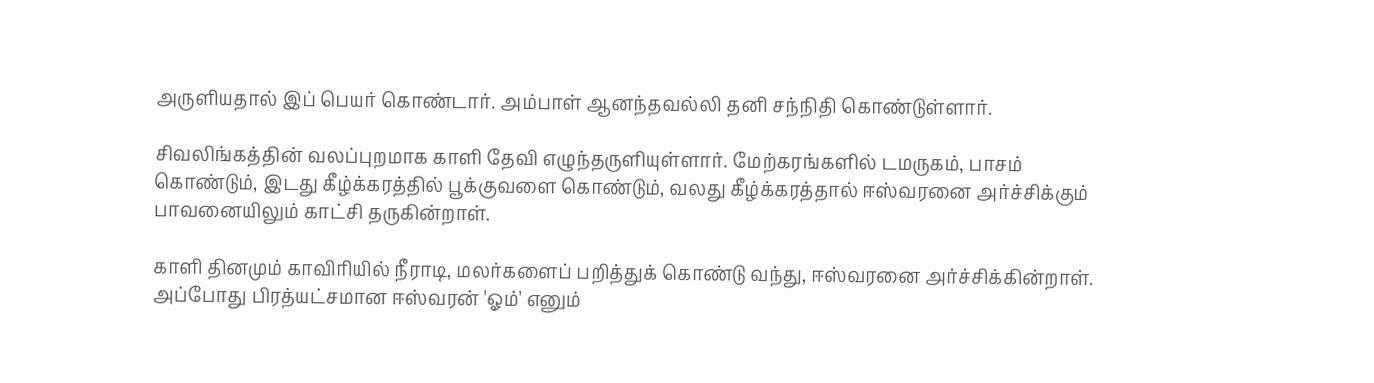அருளியதால் இப் பெயர் கொண்டார். அம்பாள் ஆனந்தவல்லி தனி சந்நிதி கொண்டுள்ளார்.

சிவலிங்கத்தின் வலப்புறமாக காளி தேவி எழுந்தருளியுள்ளார். மேற்கரங்களில் டமருகம், பாசம் கொண்டும், இடது கீழ்க்கரத்தில் பூக்குவளை கொண்டும், வலது கீழ்க்கரத்தால் ஈஸ்வரனை அர்ச்சிக்கும் பாவனையிலும் காட்சி தருகின்றாள்.

காளி தினமும் காவிரியில் நீராடி, மலர்களைப் பறித்துக் கொண்டு வந்து, ஈஸ்வரனை அர்ச்சிக்கின்றாள். அப்போது பிரத்யட்சமான ஈஸ்வரன் 'ஓம்' எனும்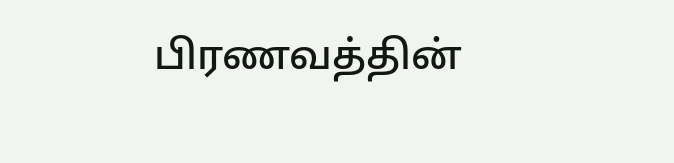பிரணவத்தின்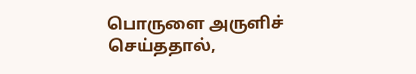பொருளை அருளிச் செய்ததால்,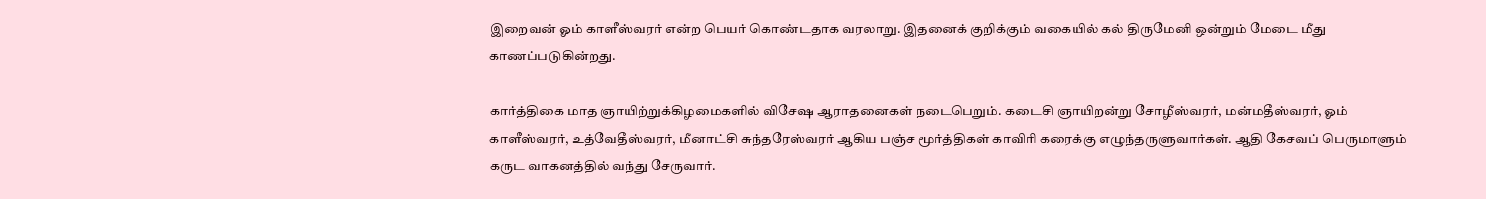இறைவன் ஓம் காளீஸ்வரர் என்ற பெயர் கொண்டதாக வரலாறு. இதனைக் குறிக்கும் வகையில் கல் திருமேனி ஒன்றும் மேடை மீது காணப்படுகின்றது.

கார்த்திகை மாத ஞாயிற்றுக்கிழமைகளில் விசேஷ ஆராதனைகள் நடைபெறும். கடைசி ஞாயிறன்று சோழீஸ்வரர், மன்மதீஸ்வரர், ஓம் காளீஸ்வரர், உத்வேதீஸ்வரர், மீனாட்சி சுந்தரேஸ்வரர் ஆகிய பஞ்ச மூர்த்திகள் காவிரி கரைக்கு எழுந்தருளுவார்கள். ஆதி கேசவப் பெருமாளும் கருட வாகனத்தில் வந்து சேருவார்.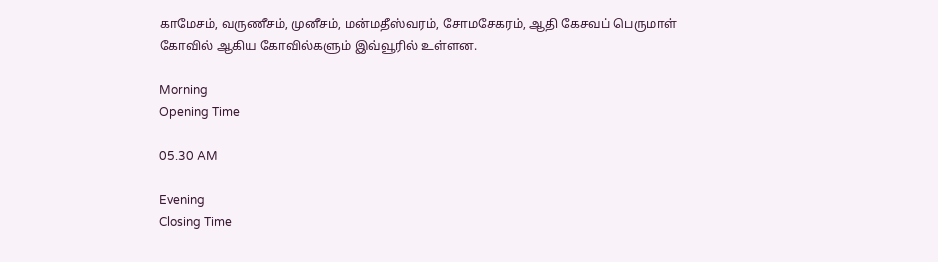காமேசம், வருணீசம், முனீசம், மன்மதீஸ்வரம், சோமசேகரம், ஆதி கேசவப் பெருமாள் கோவில் ஆகிய கோவில்களும் இவ்வூரில் உள்ளன.

Morning
Opening Time

05.30 AM

Evening
Closing Time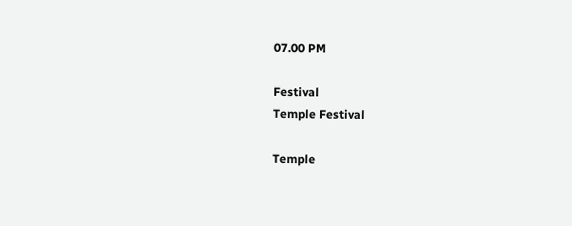07.00 PM

Festival
Temple Festival

Temple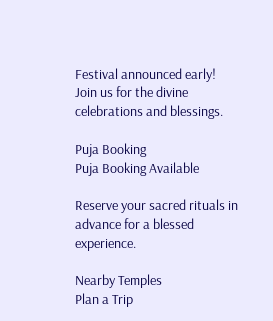Festival announced early! Join us for the divine celebrations and blessings.

Puja Booking
Puja Booking Available

Reserve your sacred rituals in advance for a blessed experience.

Nearby Temples
Plan a Trip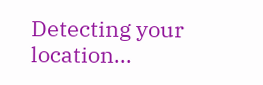Detecting your location...